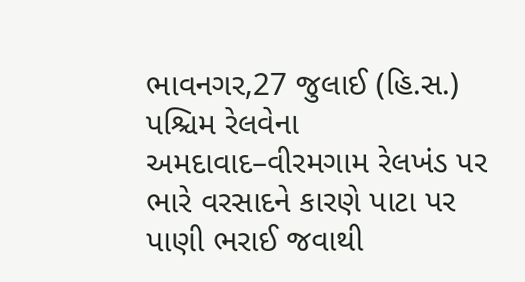ભાવનગર,27 જુલાઈ (હિ.સ.) પશ્ચિમ રેલવેના અમદાવાદ–વીરમગામ રેલખંડ પર ભારે વરસાદને કારણે પાટા પર પાણી ભરાઈ જવાથી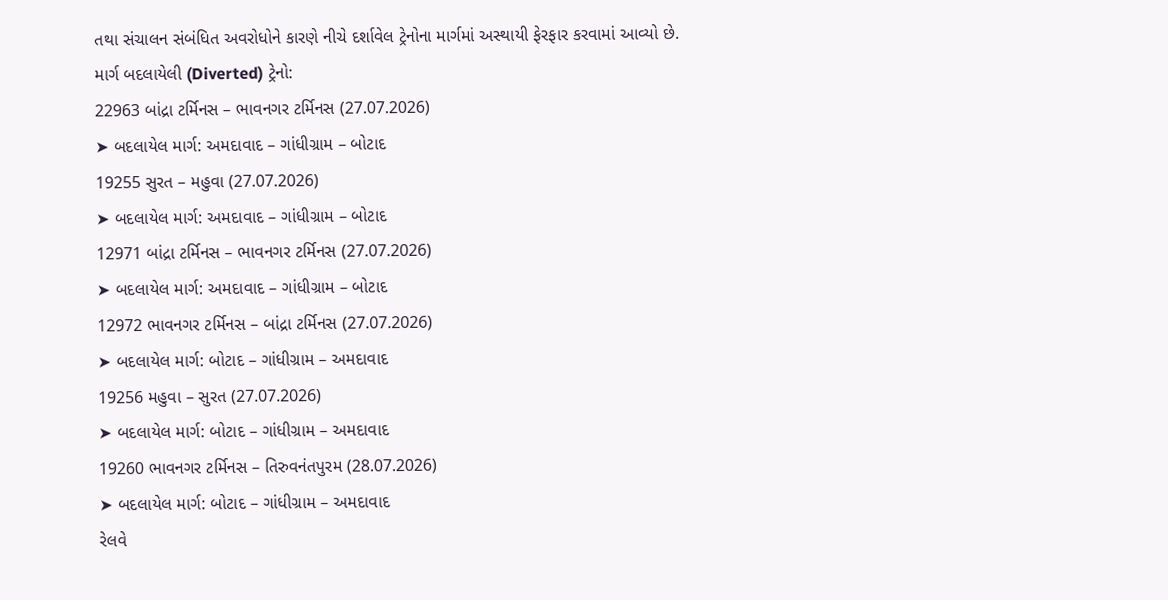તથા સંચાલન સંબંધિત અવરોધોને કારણે નીચે દર્શાવેલ ટ્રેનોના માર્ગમાં અસ્થાયી ફેરફાર કરવામાં આવ્યો છે.
માર્ગ બદલાયેલી (Diverted) ટ્રેનો:
22963 બાંદ્રા ટર્મિનસ – ભાવનગર ટર્મિનસ (27.07.2026)
➤ બદલાયેલ માર્ગ: અમદાવાદ – ગાંધીગ્રામ – બોટાદ
19255 સુરત – મહુવા (27.07.2026)
➤ બદલાયેલ માર્ગ: અમદાવાદ – ગાંધીગ્રામ – બોટાદ
12971 બાંદ્રા ટર્મિનસ – ભાવનગર ટર્મિનસ (27.07.2026)
➤ બદલાયેલ માર્ગ: અમદાવાદ – ગાંધીગ્રામ – બોટાદ
12972 ભાવનગર ટર્મિનસ – બાંદ્રા ટર્મિનસ (27.07.2026)
➤ બદલાયેલ માર્ગ: બોટાદ – ગાંધીગ્રામ – અમદાવાદ
19256 મહુવા – સુરત (27.07.2026)
➤ બદલાયેલ માર્ગ: બોટાદ – ગાંધીગ્રામ – અમદાવાદ
19260 ભાવનગર ટર્મિનસ – તિરુવનંતપુરમ (28.07.2026)
➤ બદલાયેલ માર્ગ: બોટાદ – ગાંધીગ્રામ – અમદાવાદ
રેલવે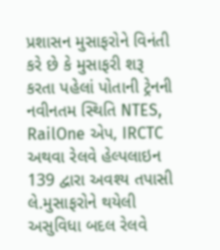પ્રશાસન મુસાફરોને વિનંતી કરે છે કે મુસાફરી શરૂ કરતા પહેલાં પોતાની ટ્રેનની નવીનતમ સ્થિતિ NTES, RailOne એપ, IRCTC અથવા રેલવે હેલ્પલાઇન 139 દ્વારા અવશ્ય તપાસી લે.મુસાફરોને થયેલી અસુવિધા બદલ રેલવે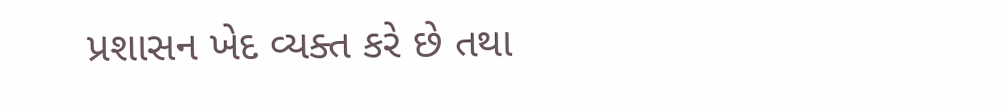પ્રશાસન ખેદ વ્યક્ત કરે છે તથા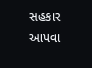સહકાર આપવા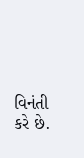વિનંતી કરે છે.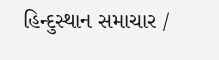હિન્દુસ્થાન સમાચાર /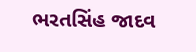ભરતસિંહ જાદવ